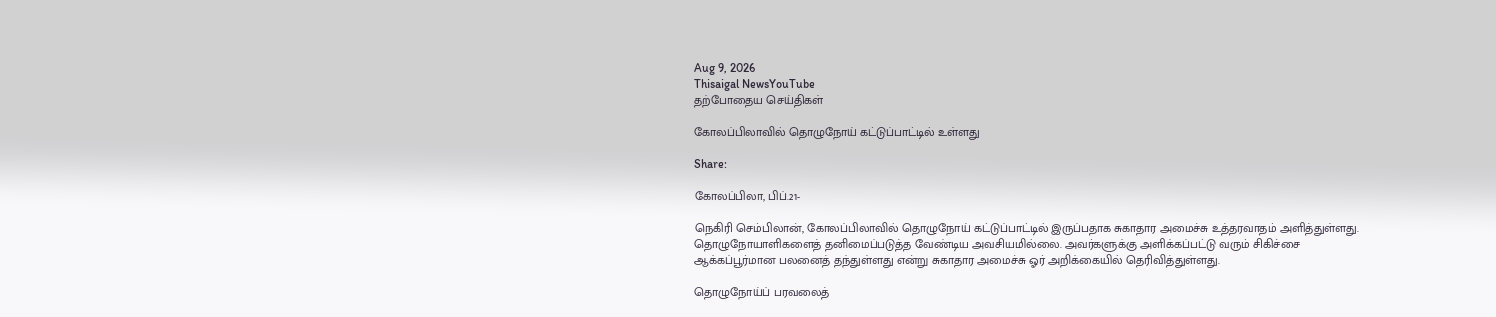Aug 9, 2026
Thisaigal NewsYouTube
தற்போதைய செய்திகள்

கோலப்பிலாவில் தொழுநோய் கட்டுப்பாட்டில் உள்ளது

Share:

கோலப்பிலா, பிப்.21-

நெகிரி செம்பிலான், கோலப்பிலாவில் தொழுநோய் கட்டுப்பாட்டில் இருப்பதாக சுகாதார அமைச்சு உத்தரவாதம் அளித்துள்ளது. தொழுநோயாளிகளைத் தனிமைப்படுத்த வேண்டிய அவசியமில்லை. அவர்களுக்கு அளிக்கப்பட்டு வரும் சிகிச்சை ஆக்கப்பூர்மான பலனைத் தந்துள்ளது என்று சுகாதார அமைச்சு ஓர் அறிக்கையில் தெரிவித்துள்ளது.

தொழுநோய்ப் பரவலைத்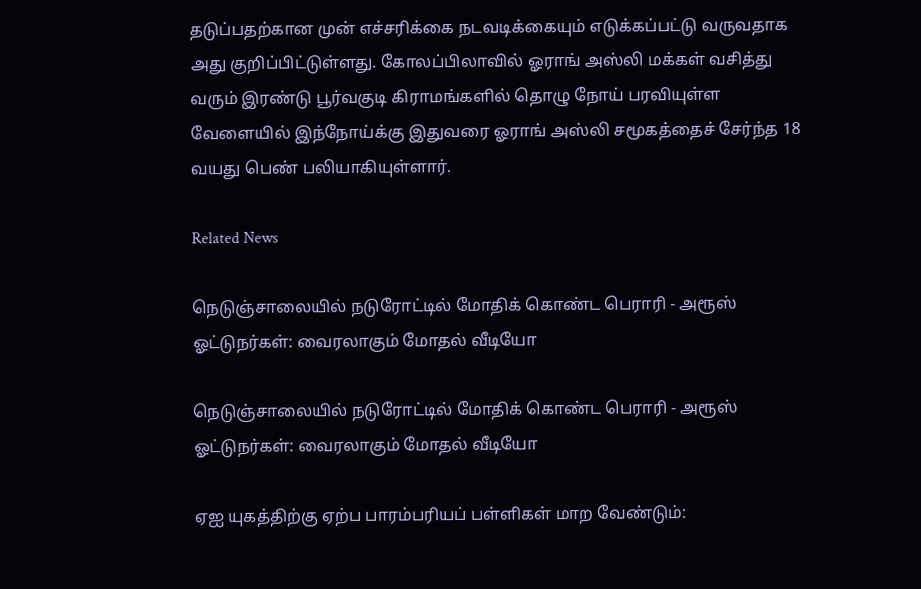தடுப்பதற்கான முன் எச்சரிக்கை நடவடிக்கையும் எடுக்கப்பட்டு வருவதாக அது குறிப்பிட்டுள்ளது. கோலப்பிலாவில் ஓராங் அஸ்லி மக்கள் வசித்து வரும் இரண்டு பூர்வகுடி கிராமங்களில் தொழு நோய் பரவியுள்ள வேளையில் இந்நோய்க்கு இதுவரை ஓராங் அஸ்லி சமூகத்தைச் சேர்ந்த 18 வயது பெண் பலியாகியுள்ளார்.

Related News

நெடுஞ்சாலையில் நடுரோட்டில் மோதிக் கொண்ட பெராரி - அரூஸ் ஓட்டுநர்கள்: வைரலாகும் மோதல் வீடியோ

நெடுஞ்சாலையில் நடுரோட்டில் மோதிக் கொண்ட பெராரி - அரூஸ் ஓட்டுநர்கள்: வைரலாகும் மோதல் வீடியோ

ஏஐ யுகத்திற்கு ஏற்ப பாரம்பரியப் பள்ளிகள் மாற வேண்டும்: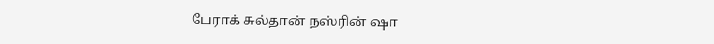பேராக் சுல்தான் நஸ்ரின் ஷா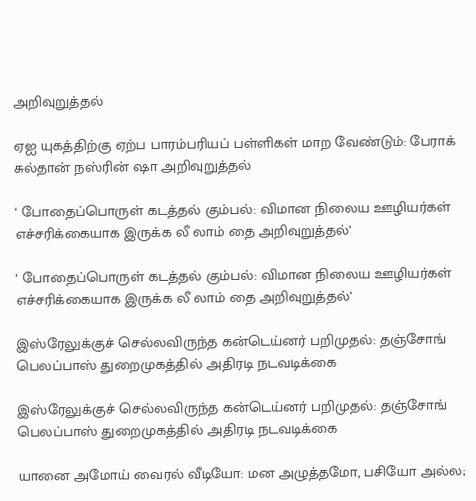அறிவுறுத்தல்

ஏஐ யுகத்திற்கு ஏற்ப பாரம்பரியப் பள்ளிகள் மாற வேண்டும்: பேராக் சுல்தான் நஸ்ரின் ஷா அறிவுறுத்தல்

‘ போதைப்பொருள் கடத்தல் கும்பல்: விமான நிலைய ஊழியர்கள் எச்சரிக்கையாக இருக்க லீ லாம் தை அறிவுறுத்தல்’

‘ போதைப்பொருள் கடத்தல் கும்பல்: விமான நிலைய ஊழியர்கள் எச்சரிக்கையாக இருக்க லீ லாம் தை அறிவுறுத்தல்’

இஸ்ரேலுக்குச் செல்லவிருந்த கன்டெய்னர் பறிமுதல்: தஞ்சோங் பெலப்பாஸ் துறைமுகத்தில் அதிரடி நடவடிக்கை

இஸ்ரேலுக்குச் செல்லவிருந்த கன்டெய்னர் பறிமுதல்: தஞ்சோங் பெலப்பாஸ் துறைமுகத்தில் அதிரடி நடவடிக்கை

யானை அமோய் வைரல் வீடியோ: மன அழுத்தமோ, பசியோ அல்ல;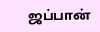ஜப்பான்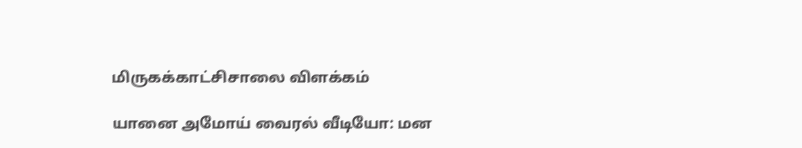மிருகக்காட்சிசாலை விளக்கம்

யானை அமோய் வைரல் வீடியோ: மன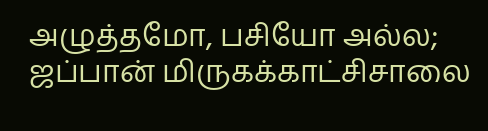அழுத்தமோ, பசியோ அல்ல; ஜப்பான் மிருகக்காட்சிசாலை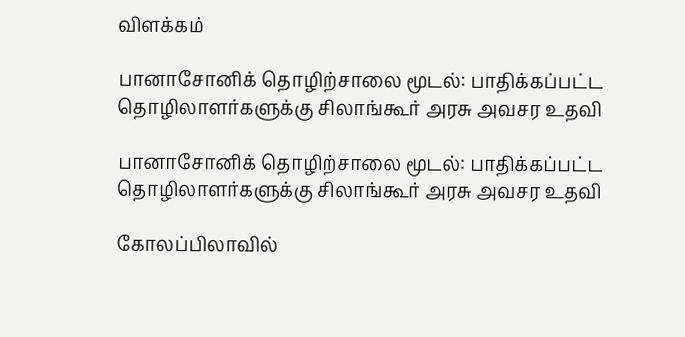விளக்கம்

பானாசோனிக் தொழிற்சாலை மூடல்: பாதிக்கப்பட்ட தொழிலாளர்களுக்கு சிலாங்கூர் அரசு அவசர உதவி

பானாசோனிக் தொழிற்சாலை மூடல்: பாதிக்கப்பட்ட தொழிலாளர்களுக்கு சிலாங்கூர் அரசு அவசர உதவி

கோலப்பிலாவில்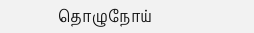தொழுநோய்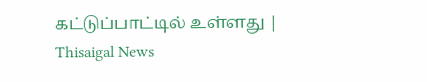கட்டுப்பாட்டில் உள்ளது | Thisaigal News